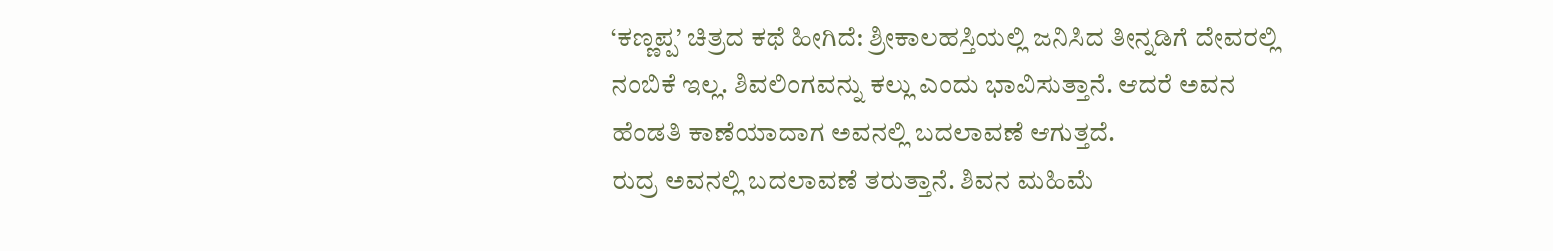‘ಕಣ್ಣಪ್ಪ’ ಚಿತ್ರದ ಕಥೆ ಹೀಗಿದೆ: ಶ್ರೀಕಾಲಹಸ್ತಿಯಲ್ಲಿ ಜನಿಸಿದ ತೀನ್ನಡಿಗೆ ದೇವರಲ್ಲಿ ನಂಬಿಕೆ ಇಲ್ಲ. ಶಿವಲಿಂಗವನ್ನು ಕಲ್ಲು ಎಂದು ಭಾವಿಸುತ್ತಾನೆ. ಆದರೆ ಅವನ ಹೆಂಡತಿ ಕಾಣೆಯಾದಾಗ ಅವನಲ್ಲಿ ಬದಲಾವಣೆ ಆಗುತ್ತದೆ.
ರುದ್ರ ಅವನಲ್ಲಿ ಬದಲಾವಣೆ ತರುತ್ತಾನೆ. ಶಿವನ ಮಹಿಮೆ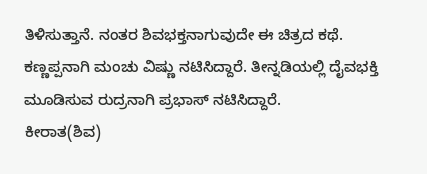ತಿಳಿಸುತ್ತಾನೆ. ನಂತರ ಶಿವಭಕ್ತನಾಗುವುದೇ ಈ ಚಿತ್ರದ ಕಥೆ. ಕಣ್ಣಪ್ಪನಾಗಿ ಮಂಚು ವಿಷ್ಣು ನಟಿಸಿದ್ದಾರೆ. ತೀನ್ನಡಿಯಲ್ಲಿ ದೈವಭಕ್ತಿ ಮೂಡಿಸುವ ರುದ್ರನಾಗಿ ಪ್ರಭಾಸ್ ನಟಿಸಿದ್ದಾರೆ.
ಕೀರಾತ(ಶಿವ)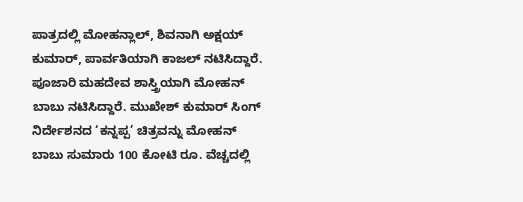ಪಾತ್ರದಲ್ಲಿ ಮೋಹನ್ಲಾಲ್, ಶಿವನಾಗಿ ಅಕ್ಷಯ್ ಕುಮಾರ್, ಪಾರ್ವತಿಯಾಗಿ ಕಾಜಲ್ ನಟಿಸಿದ್ದಾರೆ. ಪೂಜಾರಿ ಮಹದೇವ ಶಾಸ್ತ್ರಿಯಾಗಿ ಮೋಹನ್ ಬಾಬು ನಟಿಸಿದ್ದಾರೆ. ಮುಖೇಶ್ ಕುಮಾರ್ ಸಿಂಗ್ ನಿರ್ದೇಶನದ ‘ಕನ್ನಪ್ಪ’ ಚಿತ್ರವನ್ನು ಮೋಹನ್ ಬಾಬು ಸುಮಾರು 100 ಕೋಟಿ ರೂ. ವೆಚ್ಚದಲ್ಲಿ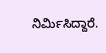ನಿರ್ಮಿಸಿದ್ದಾರೆ.